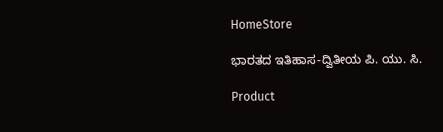HomeStore

ಭಾರತದ ಇತಿಹಾಸ-ದ್ವಿತೀಯ ಪಿ. ಯು. ಸಿ.

Product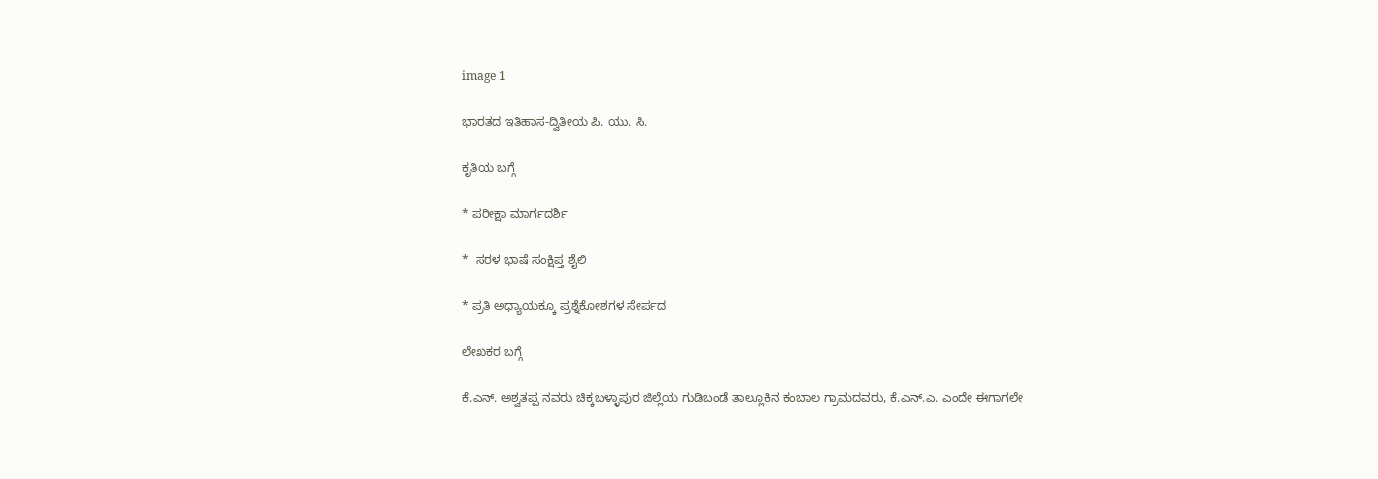image 1

ಭಾರತದ ಇತಿಹಾಸ-ದ್ವಿತೀಯ ಪಿ. ಯು. ಸಿ.

ಕೃತಿಯ ಬಗ್ಗೆ

* ಪರೀಕ್ಷಾ ಮಾರ್ಗದರ್ಶಿ

*  ಸರಳ ಭಾಷೆ ಸಂಕ್ಷಿಪ್ತ ಶೈಲಿ

* ಪ್ರತಿ ಅಧ್ಯಾಯಕ್ಕೂ ಪ್ರಶ್ನೆಕೋಶಗಳ ಸೇರ್ಪದ

ಲೇಖಕರ ಬಗ್ಗೆ

ಕೆ.ಎನ್. ಅಶ್ವತಪ್ಪ ನವರು ಚಿಕ್ಕಬಳ್ಳಾಪುರ ಜಿಲ್ಲೆಯ ಗುಡಿಬಂಡೆ ತಾಲ್ಲೂಕಿನ ಕಂಬಾಲ ಗ್ರಾಮದವರು, ಕೆ.ಎನ್.ಎ. ಎಂದೇ ಈಗಾಗಲೇ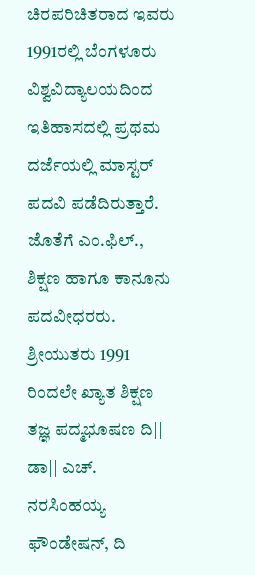ಚಿರಪರಿಚಿತರಾದ ಇವರು 1991ರಲ್ಲಿ ಬೆಂಗಳೂರು ವಿಶ್ವವಿದ್ಯಾಲಯದಿಂದ ಇತಿಹಾಸದಲ್ಲಿ ಪ್ರಥಮ ದರ್ಜೆಯಲ್ಲಿ ಮಾಸ್ಟರ್ ಪದವಿ ಪಡೆದಿರುತ್ತಾರೆ. ಜೊತೆಗೆ ಎಂ.ಫಿಲ್., ಶಿಕ್ಷಣ ಹಾಗೂ ಕಾನೂನು ಪದವೀಧರರು. ಶ್ರೀಯುತರು 1991 ರಿಂದಲೇ ಖ್ಯಾತ ಶಿಕ್ಷಣ ತಜ್ಞ ಪದ್ಮಭೂಷಣ ದಿ|| ಡಾ|| ಎಚ್. ನರಸಿಂಹಯ್ಯ ಫೌಂಡೇಷನ್, ದಿ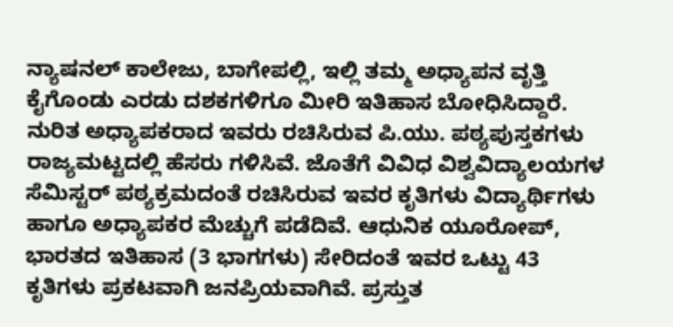ನ್ಯಾಷನಲ್ ಕಾಲೇಜು, ಬಾಗೇಪಲ್ಲಿ, ಇಲ್ಲಿ ತಮ್ಮ ಅಧ್ಯಾಪನ ವೃತ್ತಿ ಕೈಗೊಂಡು ಎರಡು ದಶಕಗಳಿಗೂ ಮೀರಿ ಇತಿಹಾಸ ಬೋಧಿಸಿದ್ದಾರೆ. ನುರಿತ ಅಧ್ಯಾಪಕರಾದ ಇವರು ರಚಿಸಿರುವ ಪಿ.ಯು. ಪಠ್ಯಪುಸ್ತಕಗಳು ರಾಜ್ಯಮಟ್ಟದಲ್ಲಿ ಹೆಸರು ಗಳಿಸಿವೆ. ಜೊತೆಗೆ ವಿವಿಧ ವಿಶ್ವವಿದ್ಯಾಲಯಗಳ ಸೆಮಿಸ್ಟರ್ ಪಠ್ಯಕ್ರಮದಂತೆ ರಚಿಸಿರುವ ಇವರ ಕೃತಿಗಳು ವಿದ್ಯಾರ್ಥಿಗಳು ಹಾಗೂ ಅಧ್ಯಾಪಕರ ಮೆಚ್ಚುಗೆ ಪಡೆದಿವೆ. ಆಧುನಿಕ ಯೂರೋಪ್, ಭಾರತದ ಇತಿಹಾಸ (3 ಭಾಗಗಳು) ಸೇರಿದಂತೆ ಇವರ ಒಟ್ಟು 43 ಕೃತಿಗಳು ಪ್ರಕಟವಾಗಿ ಜನಪ್ರಿಯವಾಗಿವೆ. ಪ್ರಸ್ತುತ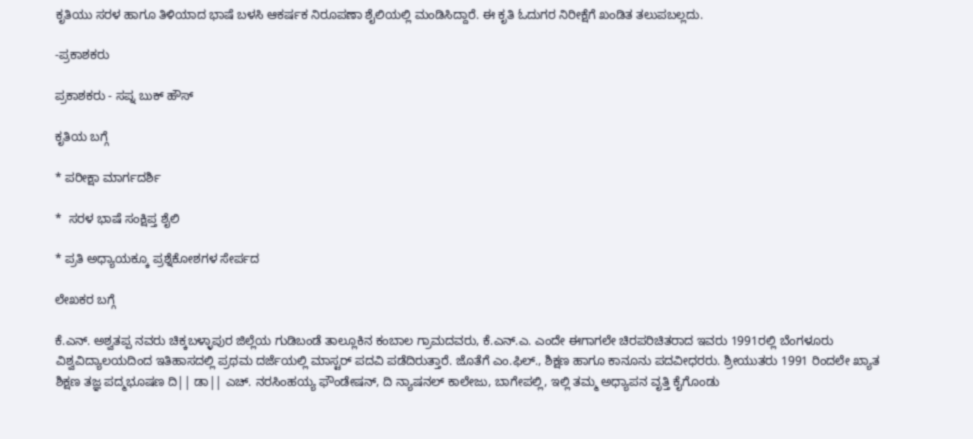ಕೃತಿಯು ಸರಳ ಹಾಗೂ ತಿಳಿಯಾದ ಭಾಷೆ ಬಳಸಿ ಆಕರ್ಷಕ ನಿರೂಪಣಾ ಶೈಲಿಯಲ್ಲಿ ಮಂಡಿಸಿದ್ದಾರೆ. ಈ ಕೃತಿ ಓದುಗರ ನಿರೀಕ್ಷೆಗೆ ಖಂಡಿತ ತಲುಪಬಲ್ಲದು.

-ಪ್ರಕಾಶಕರು

ಪ್ರಕಾಶಕರು - ಸಪ್ನ ಬುಕ್ ಹೌಸ್

ಕೃತಿಯ ಬಗ್ಗೆ

* ಪರೀಕ್ಷಾ ಮಾರ್ಗದರ್ಶಿ

*  ಸರಳ ಭಾಷೆ ಸಂಕ್ಷಿಪ್ತ ಶೈಲಿ

* ಪ್ರತಿ ಅಧ್ಯಾಯಕ್ಕೂ ಪ್ರಶ್ನೆಕೋಶಗಳ ಸೇರ್ಪದ

ಲೇಖಕರ ಬಗ್ಗೆ

ಕೆ.ಎನ್. ಅಶ್ವತಪ್ಪ ನವರು ಚಿಕ್ಕಬಳ್ಳಾಪುರ ಜಿಲ್ಲೆಯ ಗುಡಿಬಂಡೆ ತಾಲ್ಲೂಕಿನ ಕಂಬಾಲ ಗ್ರಾಮದವರು, ಕೆ.ಎನ್.ಎ. ಎಂದೇ ಈಗಾಗಲೇ ಚಿರಪರಿಚಿತರಾದ ಇವರು 1991ರಲ್ಲಿ ಬೆಂಗಳೂರು ವಿಶ್ವವಿದ್ಯಾಲಯದಿಂದ ಇತಿಹಾಸದಲ್ಲಿ ಪ್ರಥಮ ದರ್ಜೆಯಲ್ಲಿ ಮಾಸ್ಟರ್ ಪದವಿ ಪಡೆದಿರುತ್ತಾರೆ. ಜೊತೆಗೆ ಎಂ.ಫಿಲ್., ಶಿಕ್ಷಣ ಹಾಗೂ ಕಾನೂನು ಪದವೀಧರರು. ಶ್ರೀಯುತರು 1991 ರಿಂದಲೇ ಖ್ಯಾತ ಶಿಕ್ಷಣ ತಜ್ಞ ಪದ್ಮಭೂಷಣ ದಿ|| ಡಾ|| ಎಚ್. ನರಸಿಂಹಯ್ಯ ಫೌಂಡೇಷನ್, ದಿ ನ್ಯಾಷನಲ್ ಕಾಲೇಜು, ಬಾಗೇಪಲ್ಲಿ, ಇಲ್ಲಿ ತಮ್ಮ ಅಧ್ಯಾಪನ ವೃತ್ತಿ ಕೈಗೊಂಡು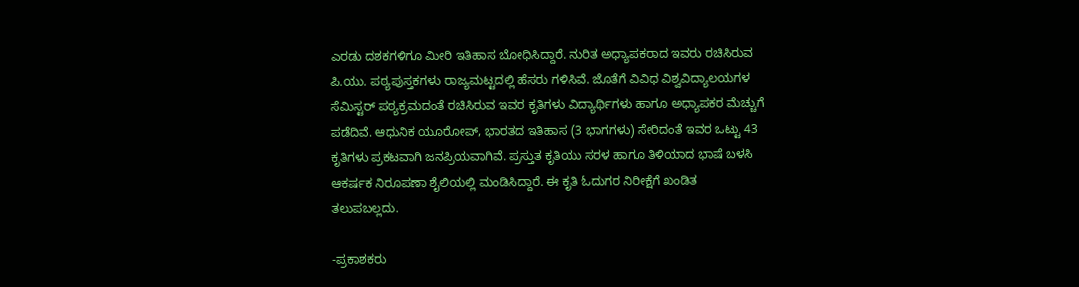ಎರಡು ದಶಕಗಳಿಗೂ ಮೀರಿ ಇತಿಹಾಸ ಬೋಧಿಸಿದ್ದಾರೆ. ನುರಿತ ಅಧ್ಯಾಪಕರಾದ ಇವರು ರಚಿಸಿರುವ ಪಿ.ಯು. ಪಠ್ಯಪುಸ್ತಕಗಳು ರಾಜ್ಯಮಟ್ಟದಲ್ಲಿ ಹೆಸರು ಗಳಿಸಿವೆ. ಜೊತೆಗೆ ವಿವಿಧ ವಿಶ್ವವಿದ್ಯಾಲಯಗಳ ಸೆಮಿಸ್ಟರ್ ಪಠ್ಯಕ್ರಮದಂತೆ ರಚಿಸಿರುವ ಇವರ ಕೃತಿಗಳು ವಿದ್ಯಾರ್ಥಿಗಳು ಹಾಗೂ ಅಧ್ಯಾಪಕರ ಮೆಚ್ಚುಗೆ ಪಡೆದಿವೆ. ಆಧುನಿಕ ಯೂರೋಪ್, ಭಾರತದ ಇತಿಹಾಸ (3 ಭಾಗಗಳು) ಸೇರಿದಂತೆ ಇವರ ಒಟ್ಟು 43 ಕೃತಿಗಳು ಪ್ರಕಟವಾಗಿ ಜನಪ್ರಿಯವಾಗಿವೆ. ಪ್ರಸ್ತುತ ಕೃತಿಯು ಸರಳ ಹಾಗೂ ತಿಳಿಯಾದ ಭಾಷೆ ಬಳಸಿ ಆಕರ್ಷಕ ನಿರೂಪಣಾ ಶೈಲಿಯಲ್ಲಿ ಮಂಡಿಸಿದ್ದಾರೆ. ಈ ಕೃತಿ ಓದುಗರ ನಿರೀಕ್ಷೆಗೆ ಖಂಡಿತ ತಲುಪಬಲ್ಲದು.

-ಪ್ರಕಾಶಕರು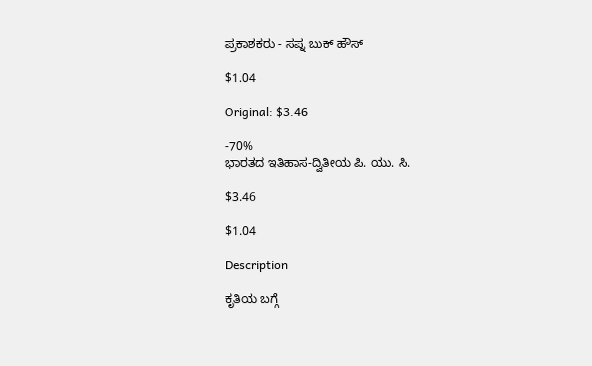ಪ್ರಕಾಶಕರು - ಸಪ್ನ ಬುಕ್ ಹೌಸ್

$1.04

Original: $3.46

-70%
ಭಾರತದ ಇತಿಹಾಸ-ದ್ವಿತೀಯ ಪಿ. ಯು. ಸಿ.

$3.46

$1.04

Description

ಕೃತಿಯ ಬಗ್ಗೆ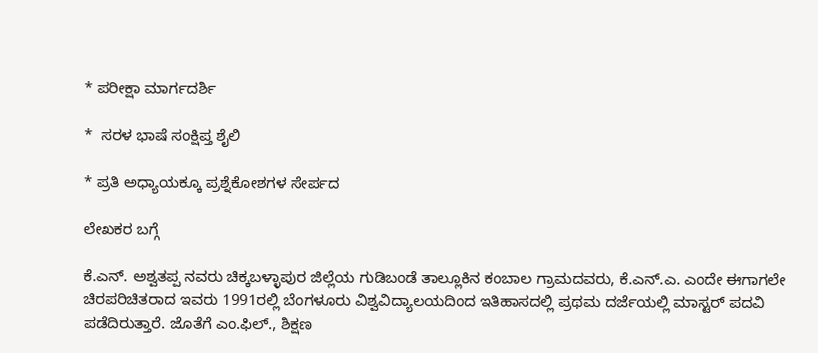* ಪರೀಕ್ಷಾ ಮಾರ್ಗದರ್ಶಿ

*  ಸರಳ ಭಾಷೆ ಸಂಕ್ಷಿಪ್ತ ಶೈಲಿ

* ಪ್ರತಿ ಅಧ್ಯಾಯಕ್ಕೂ ಪ್ರಶ್ನೆಕೋಶಗಳ ಸೇರ್ಪದ

ಲೇಖಕರ ಬಗ್ಗೆ

ಕೆ.ಎನ್. ಅಶ್ವತಪ್ಪ ನವರು ಚಿಕ್ಕಬಳ್ಳಾಪುರ ಜಿಲ್ಲೆಯ ಗುಡಿಬಂಡೆ ತಾಲ್ಲೂಕಿನ ಕಂಬಾಲ ಗ್ರಾಮದವರು, ಕೆ.ಎನ್.ಎ. ಎಂದೇ ಈಗಾಗಲೇ ಚಿರಪರಿಚಿತರಾದ ಇವರು 1991ರಲ್ಲಿ ಬೆಂಗಳೂರು ವಿಶ್ವವಿದ್ಯಾಲಯದಿಂದ ಇತಿಹಾಸದಲ್ಲಿ ಪ್ರಥಮ ದರ್ಜೆಯಲ್ಲಿ ಮಾಸ್ಟರ್ ಪದವಿ ಪಡೆದಿರುತ್ತಾರೆ. ಜೊತೆಗೆ ಎಂ.ಫಿಲ್., ಶಿಕ್ಷಣ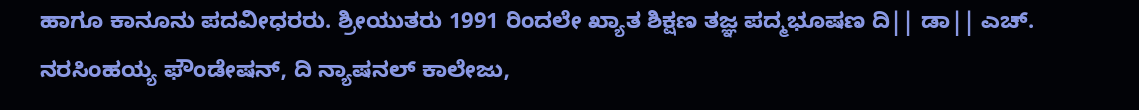ಹಾಗೂ ಕಾನೂನು ಪದವೀಧರರು. ಶ್ರೀಯುತರು 1991 ರಿಂದಲೇ ಖ್ಯಾತ ಶಿಕ್ಷಣ ತಜ್ಞ ಪದ್ಮಭೂಷಣ ದಿ|| ಡಾ|| ಎಚ್. ನರಸಿಂಹಯ್ಯ ಫೌಂಡೇಷನ್, ದಿ ನ್ಯಾಷನಲ್ ಕಾಲೇಜು,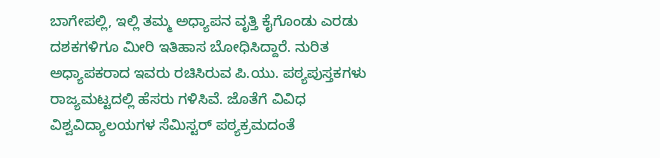ಬಾಗೇಪಲ್ಲಿ, ಇಲ್ಲಿ ತಮ್ಮ ಅಧ್ಯಾಪನ ವೃತ್ತಿ ಕೈಗೊಂಡು ಎರಡು ದಶಕಗಳಿಗೂ ಮೀರಿ ಇತಿಹಾಸ ಬೋಧಿಸಿದ್ದಾರೆ. ನುರಿತ ಅಧ್ಯಾಪಕರಾದ ಇವರು ರಚಿಸಿರುವ ಪಿ.ಯು. ಪಠ್ಯಪುಸ್ತಕಗಳು ರಾಜ್ಯಮಟ್ಟದಲ್ಲಿ ಹೆಸರು ಗಳಿಸಿವೆ. ಜೊತೆಗೆ ವಿವಿಧ ವಿಶ್ವವಿದ್ಯಾಲಯಗಳ ಸೆಮಿಸ್ಟರ್ ಪಠ್ಯಕ್ರಮದಂತೆ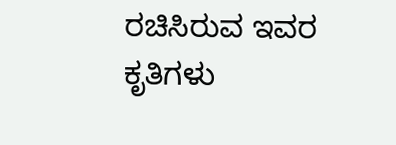ರಚಿಸಿರುವ ಇವರ ಕೃತಿಗಳು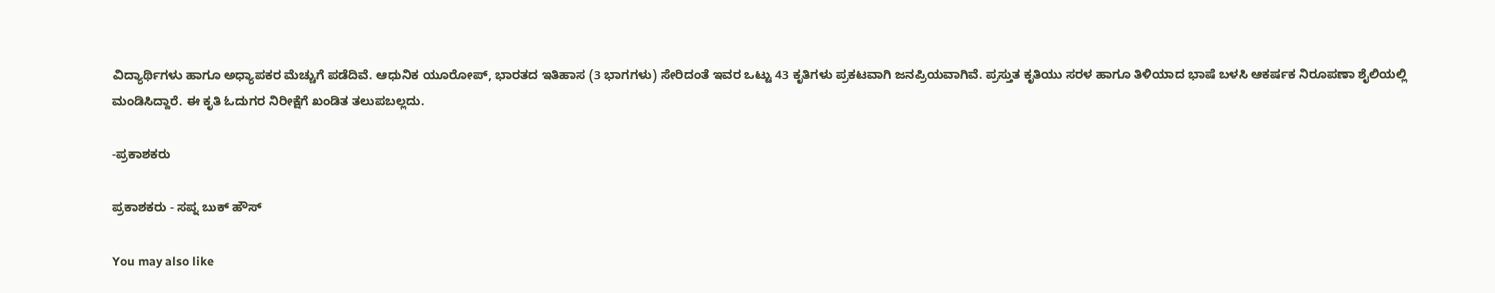ವಿದ್ಯಾರ್ಥಿಗಳು ಹಾಗೂ ಅಧ್ಯಾಪಕರ ಮೆಚ್ಚುಗೆ ಪಡೆದಿವೆ. ಆಧುನಿಕ ಯೂರೋಪ್, ಭಾರತದ ಇತಿಹಾಸ (3 ಭಾಗಗಳು) ಸೇರಿದಂತೆ ಇವರ ಒಟ್ಟು 43 ಕೃತಿಗಳು ಪ್ರಕಟವಾಗಿ ಜನಪ್ರಿಯವಾಗಿವೆ. ಪ್ರಸ್ತುತ ಕೃತಿಯು ಸರಳ ಹಾಗೂ ತಿಳಿಯಾದ ಭಾಷೆ ಬಳಸಿ ಆಕರ್ಷಕ ನಿರೂಪಣಾ ಶೈಲಿಯಲ್ಲಿ ಮಂಡಿಸಿದ್ದಾರೆ. ಈ ಕೃತಿ ಓದುಗರ ನಿರೀಕ್ಷೆಗೆ ಖಂಡಿತ ತಲುಪಬಲ್ಲದು.

-ಪ್ರಕಾಶಕರು

ಪ್ರಕಾಶಕರು - ಸಪ್ನ ಬುಕ್ ಹೌಸ್

You may also like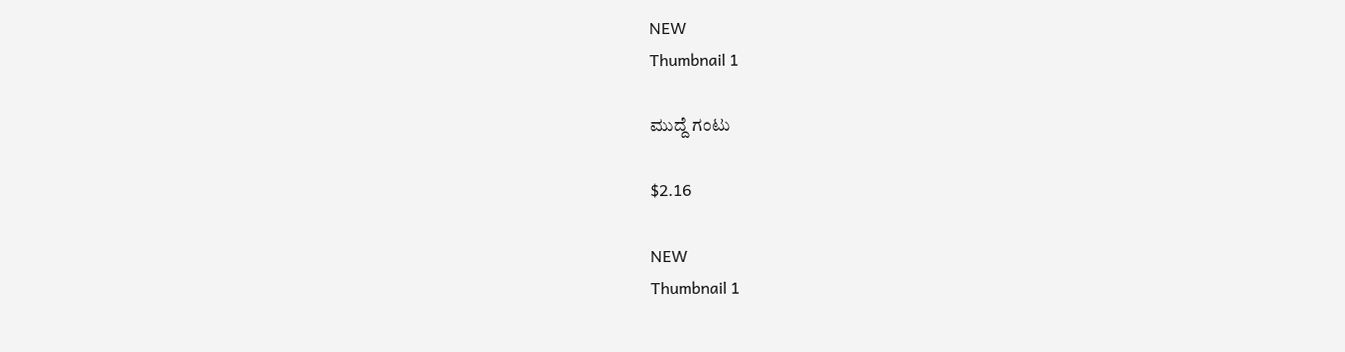NEW
Thumbnail 1

ಮುದ್ದೆ ಗಂಟು

$2.16

NEW
Thumbnail 1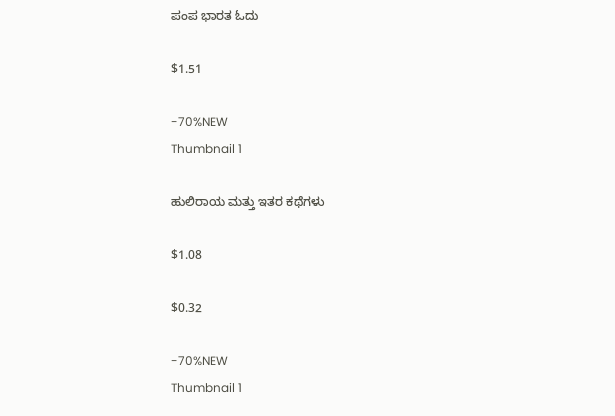ಪಂಪ ಭಾರತ ಓದು

$1.51

-70%NEW
Thumbnail 1

ಹುಲಿರಾಯ ಮತ್ತು ಇತರ ಕಥೆಗಳು

$1.08

$0.32

-70%NEW
Thumbnail 1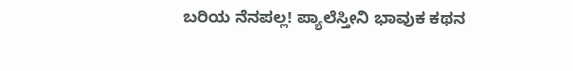ಬರಿಯ ನೆನಪಲ್ಲ! ಪ್ಯಾಲೆಸ್ತೀನಿ ಭಾವುಕ ಕಥನ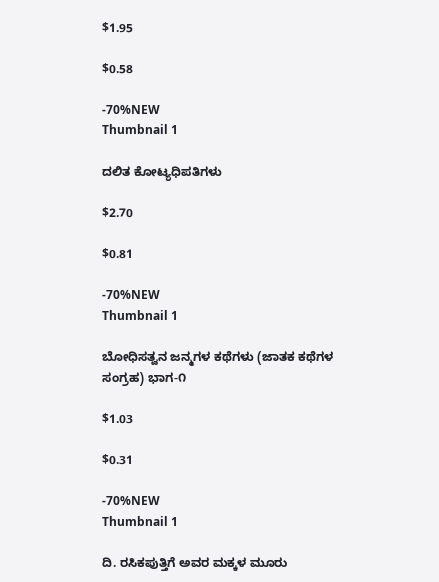$1.95

$0.58

-70%NEW
Thumbnail 1

ದಲಿತ ಕೋಟ್ಯಧಿಪತಿಗಳು

$2.70

$0.81

-70%NEW
Thumbnail 1

ಬೋಧಿಸತ್ವನ ಜನ್ಮಗಳ ಕಥೆಗಳು (ಜಾತಕ ಕಥೆಗಳ ಸಂಗ್ರಹ) ಭಾಗ-೧

$1.03

$0.31

-70%NEW
Thumbnail 1

ದಿ. ರಸಿಕಪುತ್ತಿಗೆ ಅವರ ಮಕ್ಕಳ ಮೂರು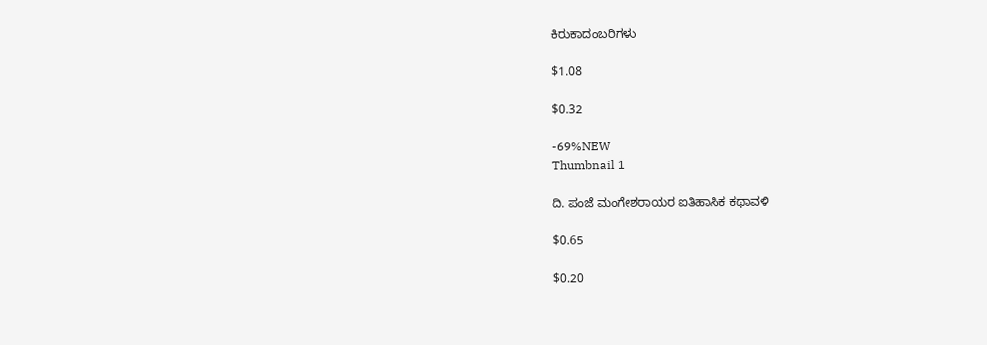ಕಿರುಕಾದಂಬರಿಗಳು

$1.08

$0.32

-69%NEW
Thumbnail 1

ದಿ. ಪಂಜೆ ಮಂಗೇಶರಾಯರ ಐತಿಹಾಸಿಕ ಕಥಾವಳಿ

$0.65

$0.20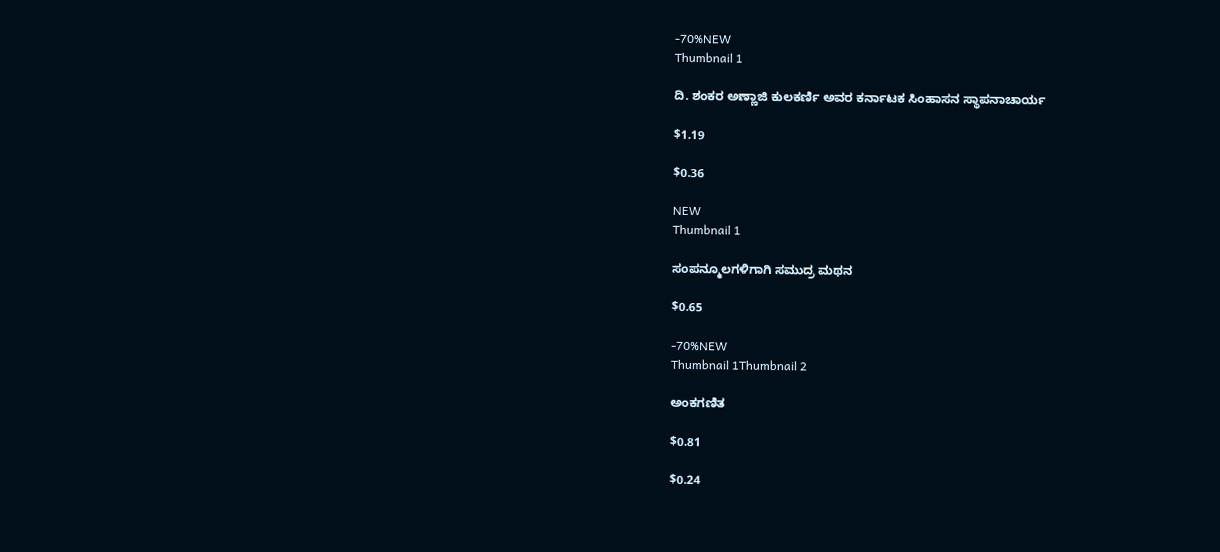-70%NEW
Thumbnail 1

ದಿ. ಶಂಕರ ಅಣ್ಣಾಜಿ ಕುಲಕರ್ಣಿ ಅವರ ಕರ್ನಾಟಕ ಸಿಂಹಾಸನ ಸ್ಥಾಪನಾಚಾರ್ಯ

$1.19

$0.36

NEW
Thumbnail 1

ಸಂಪನ್ಮೂಲಗಳಿಗಾಗಿ ಸಮುದ್ರ ಮಥನ

$0.65

-70%NEW
Thumbnail 1Thumbnail 2

ಅಂಕಗಣಿತ

$0.81

$0.24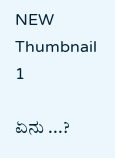NEW
Thumbnail 1

ಏನು ...?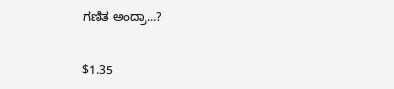ಗಣಿತ ಅಂದ್ರಾ...?

$1.35